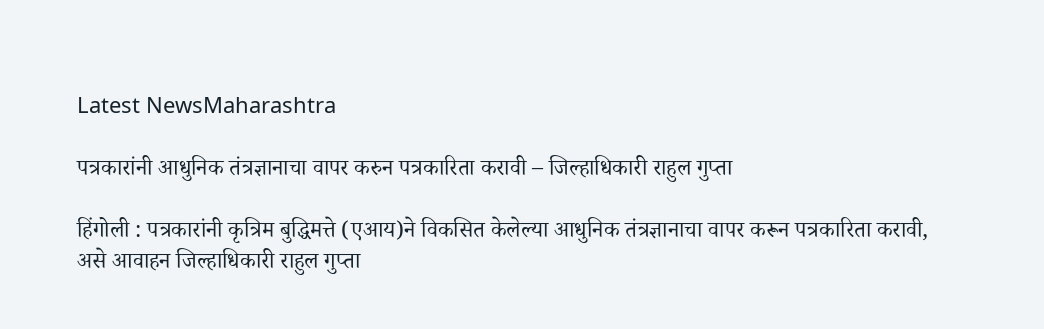Latest NewsMaharashtra

पत्रकारांनी आधुनिक तंत्रज्ञानाचा वापर करुन पत्रकारिता करावी – जिल्हाधिकारी राहुल गुप्ता

हिंगोली : पत्रकारांनी कृत्रिम बुद्धिमत्ते (एआय)ने विकसित केलेल्या आधुनिक तंत्रज्ञानाचा वापर करून पत्रकारिता करावी, असे आवाहन जिल्हाधिकारी राहुल गुप्ता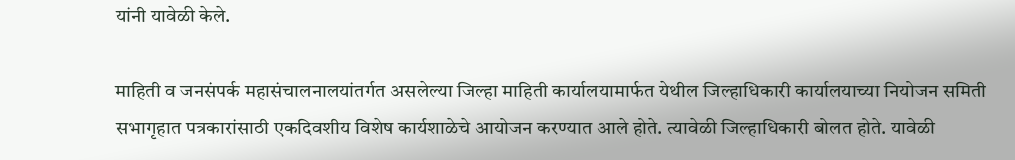यांनी यावेळी केले.

माहिती व जनसंपर्क महासंचालनालयांतर्गत असलेल्या जिल्हा माहिती कार्यालयामार्फत येथील जिल्हाधिकारी कार्यालयाच्या नियोजन समिती सभागृहात पत्रकारांसाठी एकदिवशीय विशेष कार्यशाळेचे आयोजन करण्यात आले होते. त्यावेळी जिल्हाधिकारी बोलत होते. यावेळी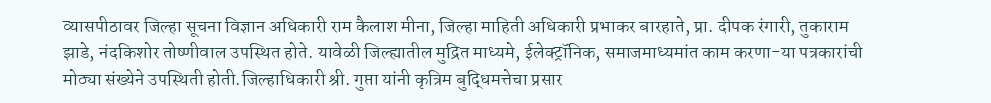व्यासपीठावर जिल्हा सूचना विज्ञान अधिकारी राम कैलाश मीना, जिल्हा माहिती अधिकारी प्रभाकर बारहाते, प्रा. दीपक रंगारी, तुकाराम झाडे, नंदकिशोर तोष्णीवाल उपस्थित होते. यावेळी जिल्ह्यातील मुद्रित माध्यमे, ईलेक्ट्रॉनिक, समाजमाध्यमांत काम करणा-या पत्रकारांची मोठ्या संख्येने उपस्थिती होती.जिल्हाधिकारी श्री. गुप्ता यांनी कृत्रिम बुद्धिमत्तेचा प्रसार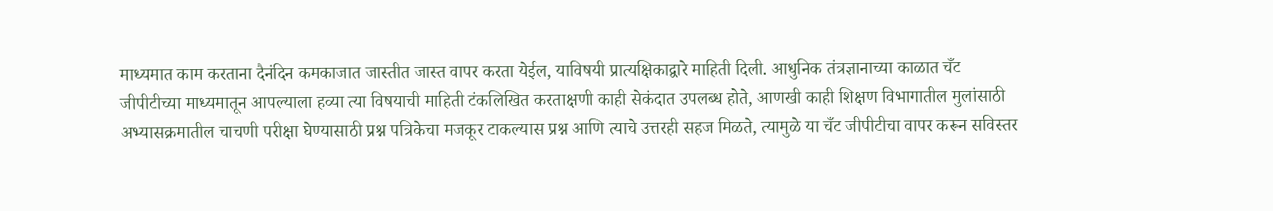माध्यमात काम करताना दैनंदिन कमकाजात जास्तीत जास्त वापर करता येईल, याविषयी प्रात्यक्षिकाद्वारे माहिती दिली. आधुनिक तंत्रज्ञानाच्या काळात चँट जीपीटीच्या माध्यमातून आपल्याला हव्या त्या विषयाची माहिती टंकलिखित करताक्षणी काही सेकंदात उपलब्ध होते, आणखी काही शिक्षण विभागातील मुलांसाठी अभ्यासक्रमातील चाचणी परीक्षा घेण्यासाठी प्रश्न पत्रिकेचा मजकूर टाकल्यास प्रश्न आणि त्याचे उत्तरही सहज मिळते, त्यामुळे या चँट जीपीटीचा वापर करून सविस्तर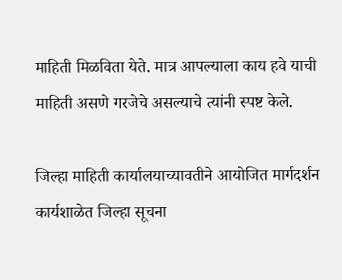माहिती मिळविता येते. मात्र आपल्याला काय हवे याची माहिती असणे गरजेचे असल्याचे त्यांनी स्पष्ट केले.

जिल्हा माहिती कार्यालयाच्यावतीने आयोजित मार्गदर्शन कार्यशाळेत जिल्हा सूचना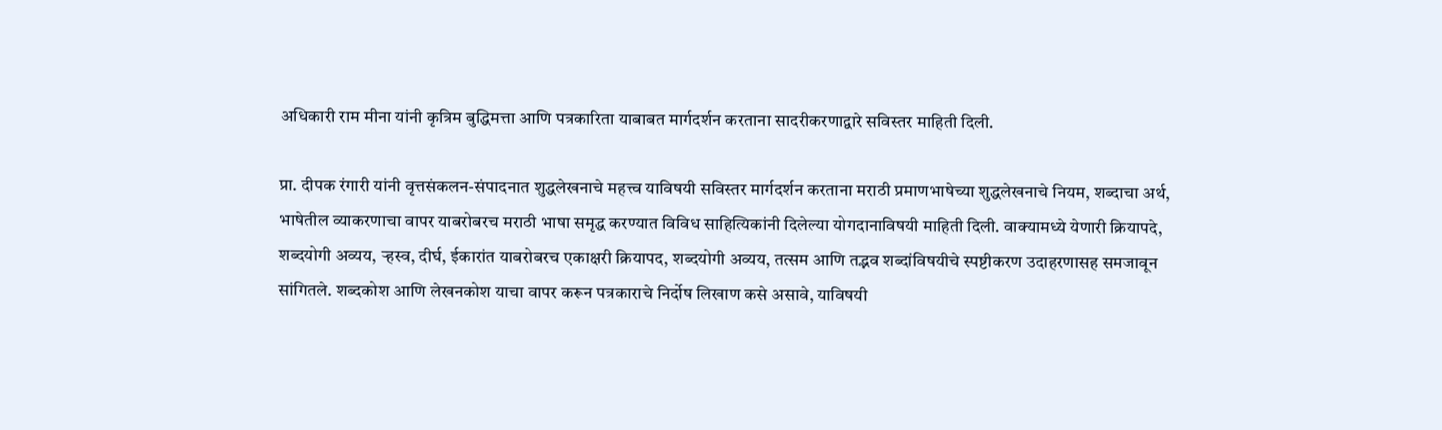अधिकारी राम मीना यांनी कृत्रिम बुद्धिमत्ता आणि पत्रकारिता याबाबत मार्गदर्शन करताना सादरीकरणाद्वारे सविस्तर माहिती दिली.

प्रा. दीपक रंगारी यांनी वृत्तसंकलन-संपादनात शुद्धलेखनाचे महत्त्व याविषयी सविस्तर मार्गदर्शन करताना मराठी प्रमाणभाषेच्या शुद्धलेखनाचे नियम, शब्दाचा अर्थ, भाषेतील व्याकरणाचा वापर याबरोबरच मराठी भाषा समृद्ध करण्यात विविध साहित्यिकांनी दिलेल्या योगदानाविषयी माहिती दिली. वाक्यामध्ये येणारी क्रियापदे, शब्दयोगी अव्यय, ऱ्हस्व, दीर्घ, ईकारांत याबरोबरच एकाक्षरी क्रियापद, शब्दयोगी अव्यय, तत्सम आणि तद्भव शब्दांविषयीचे स्पष्टीकरण उदाहरणासह समजावून सांगितले. शब्दकोश आणि लेखनकोश याचा वापर करून पत्रकाराचे निर्दोष लिखाण कसे असावे, याविषयी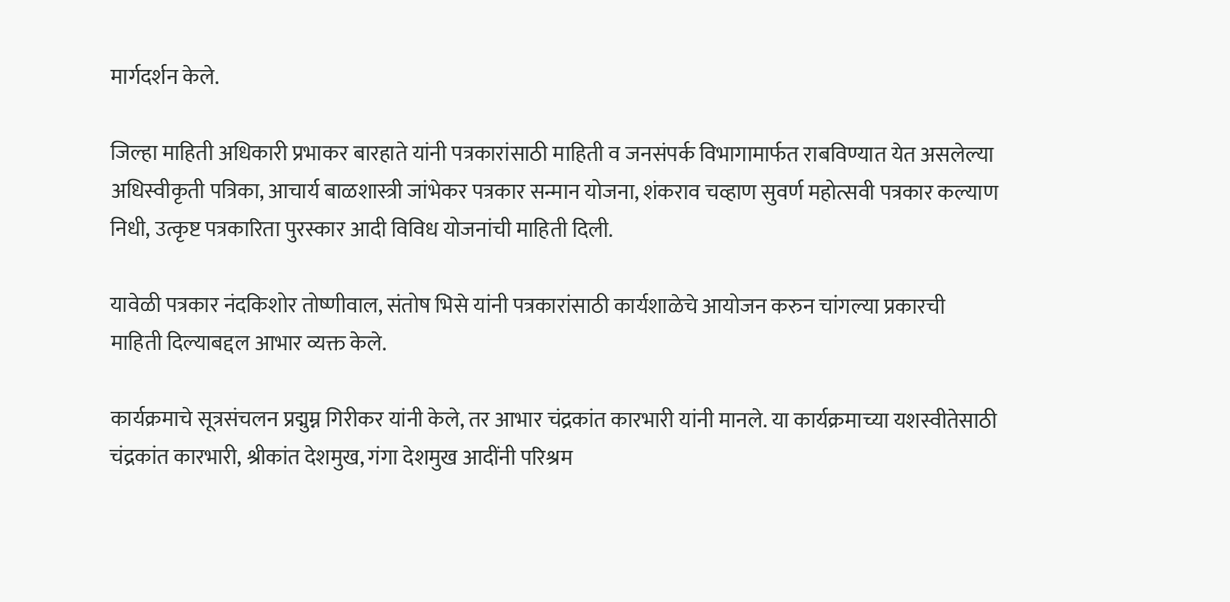मार्गदर्शन केले.

जिल्हा माहिती अधिकारी प्रभाकर बारहाते यांनी पत्रकारांसाठी माहिती व जनसंपर्क विभागामार्फत राबविण्यात येत असलेल्या अधिस्वीकृती पत्रिका, आचार्य बाळशास्त्री जांभेकर पत्रकार सन्मान योजना, शंकराव चव्हाण सुवर्ण महोत्सवी पत्रकार कल्याण निधी, उत्कृष्ट पत्रकारिता पुरस्कार आदी विविध योजनांची माहिती दिली.

यावेळी पत्रकार नंदकिशोर तोष्णीवाल, संतोष भिसे यांनी पत्रकारांसाठी कार्यशाळेचे आयोजन करुन चांगल्या प्रकारची माहिती दिल्याबद्दल आभार व्यक्त केले.

कार्यक्रमाचे सूत्रसंचलन प्रद्मुम्न गिरीकर यांनी केले, तर आभार चंद्रकांत कारभारी यांनी मानले. या कार्यक्रमाच्या यशस्वीतेसाठी चंद्रकांत कारभारी, श्रीकांत देशमुख, गंगा देशमुख आदींनी परिश्रम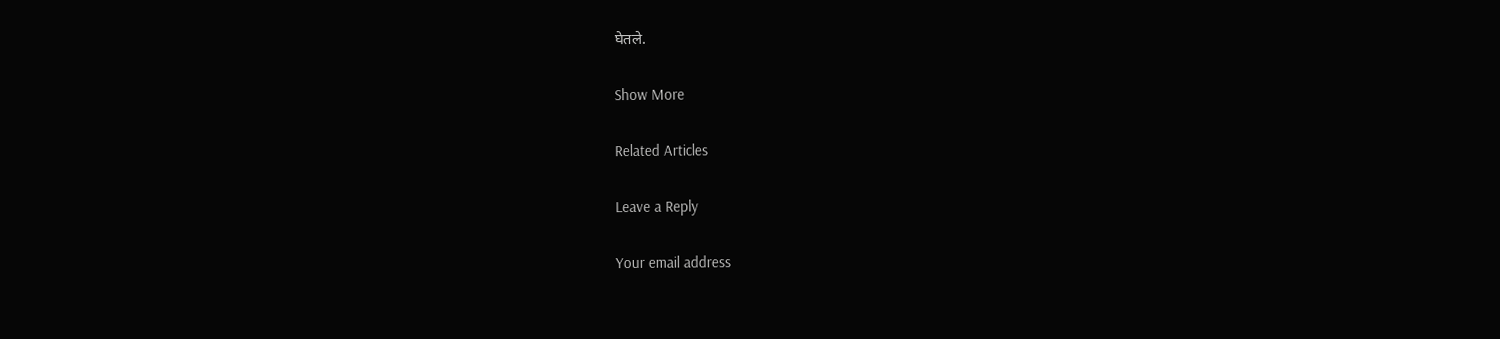घेतले.

Show More

Related Articles

Leave a Reply

Your email address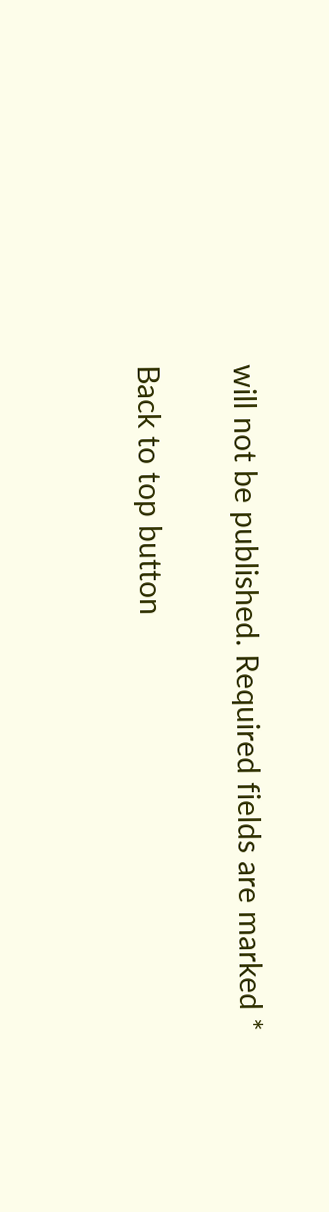will not be published. Required fields are marked *

Back to top button